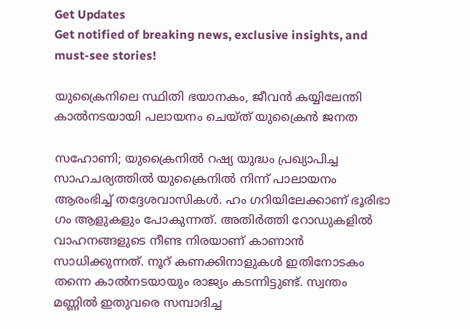Get Updates
Get notified of breaking news, exclusive insights, and must-see stories!

യുക്രൈനിലെ സ്ഥിതി ഭയാനകം, ജീവൻ കയ്യിലേന്തി കാൽനടയായി പലായനം ചെയ്ത് യുക്രൈൻ ജനത

സഹോണി; യുക്രൈനിൽ റഷ്യ യുദ്ധം പ്രഖ്യാപിച്ച സാഹചര്യത്തിൽ യുക്രൈനിൽ നിന്ന് പാലായനം ആരംഭിച്ച് തദ്ദേശവാസികൾ. ഹം ഗറിയിലേക്കാണ് ഭൂരിഭാ ഗം ആളുകളും പോകുന്നത്. അതിർത്തി റോഡുകളിൽ വാഹനങ്ങളുടെ നീണ്ട നിരയാണ് കാണാൻ സാധിക്കുന്നത്. നൂറ് കണക്കിനാളുകൾ ഇതിനോടകം തന്നെ കാൽനടയായും രാജ്യം കടന്നിട്ടുണ്ട്. സ്വന്തം മണ്ണിൽ ഇതുവരെ സമ്പാദിച്ച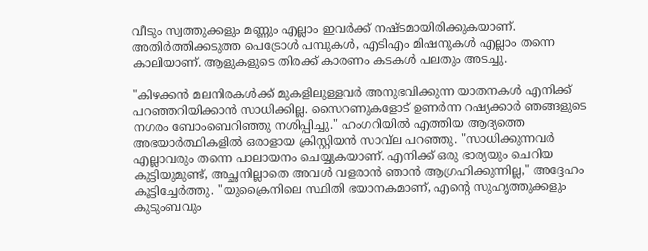വീടും സ്വത്തുക്കളും മണ്ണും എല്ലാം ഇവർക്ക് നഷ്ടമായിരിക്കുകയാണ്. അതിർത്തിക്കടുത്ത പെട്രോൾ പമ്പുകൾ, എടിഎം മിഷനുകൾ എല്ലാം തന്നെ കാലിയാണ്. ആളുകളുടെ തിരക്ക് കാരണം കടകൾ പലതും അടച്ചു.

"കിഴക്കൻ മലനിരകൾക്ക് മുകളിലുള്ളവർ അനുഭവിക്കുന്ന യാതനകൾ എനിക്ക് പറഞ്ഞറിയിക്കാൻ സാധിക്കില്ല. സൈറണുകളോട് ഉണർന്ന റഷ്യക്കാർ ഞങ്ങളുടെ നഗരം ബോംബെറിഞ്ഞു നശിപ്പിച്ചു." ഹംഗറിയിൽ എത്തിയ ആദ്യത്തെ അഭയാർത്ഥികളിൽ ഒരാളായ ക്രിസ്റ്റിയൻ സാവ്‌ല പറഞ്ഞു. "സാധിക്കുന്നവർ എല്ലാവരും തന്നെ പാലായനം ചെയ്യുകയാണ്. എനിക്ക് ഒരു ഭാര്യയും ചെറിയ കുട്ടിയുമുണ്ട്, അച്ഛനില്ലാതെ അവൾ വളരാൻ ഞാൻ ആഗ്രഹിക്കുന്നില്ല," അദ്ദേഹം കൂട്ടിച്ചേർത്തു. "യുക്രൈനിലെ സ്ഥിതി ഭയാനകമാണ്, എന്റെ സുഹൃത്തുക്കളും കുടുംബവും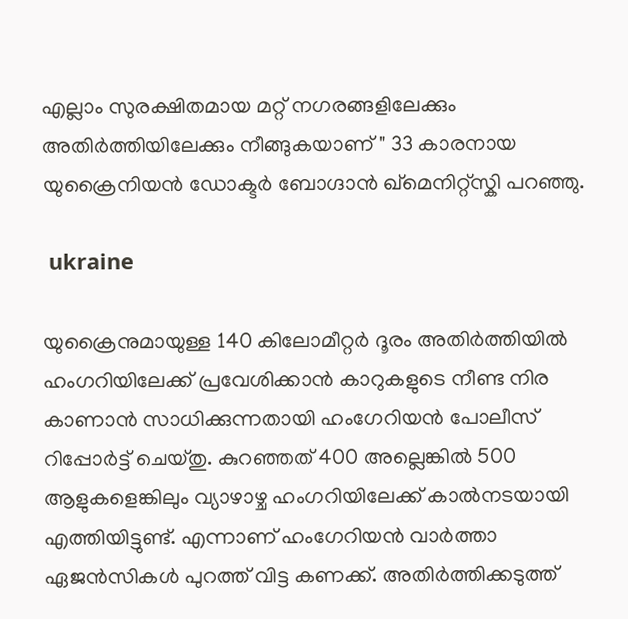എല്ലാം സുരക്ഷിതമായ മറ്റ് നഗരങ്ങളിലേക്കും അതിർത്തിയിലേക്കും നീങ്ങുകയാണ് " 33 കാരനായ യുക്രൈനിയൻ ഡോക്ടർ ബോഗ്ദാൻ ഖ്മെനിറ്റ്സ്കി പറഞ്ഞു.

 ukraine

യുക്രൈനുമായുള്ള 140 കിലോമീറ്റർ ദൂരം അതിർത്തിയിൽ ഹംഗറിയിലേക്ക് പ്രവേശിക്കാൻ കാറുകളുടെ നീണ്ട നിര കാണാൻ സാധിക്കുന്നതായി ഹംഗേറിയൻ പോലീസ് റിപ്പോർട്ട് ചെയ്തു. കുറഞ്ഞത് 400 അല്ലെങ്കിൽ 500 ആളുകളെങ്കിലും വ്യാഴാഴ്ച ഹംഗറിയിലേക്ക് കാൽനടയായി എത്തിയിട്ടുണ്ട്. എന്നാണ് ഹംഗേറിയൻ വാർത്താ ഏജൻസികൾ പുറത്ത് വിട്ട കണക്ക്. അതിർത്തിക്കടുത്ത്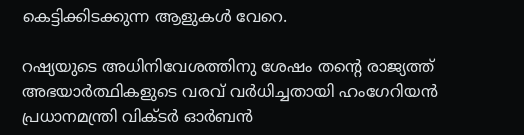കെട്ടിക്കിടക്കുന്ന ആളുകൾ വേറെ.

റഷ്യയുടെ അധിനിവേശത്തിനു ശേഷം തന്റെ രാജ്യത്ത് അഭയാർത്ഥികളുടെ വരവ് വർധിച്ചതായി ഹംഗേറിയൻ പ്രധാനമന്ത്രി വിക്ടർ ഓർബൻ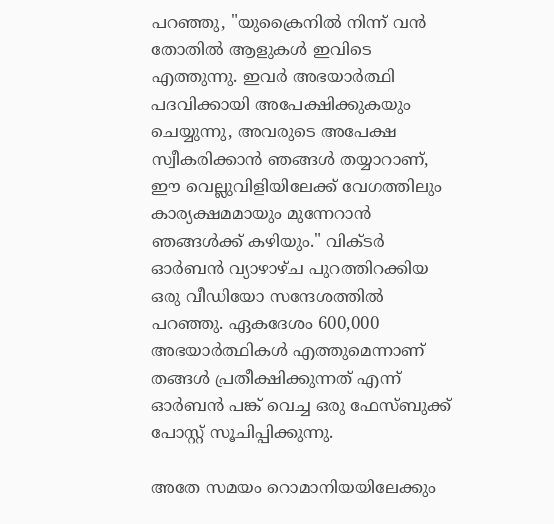പറഞ്ഞു, "യുക്രൈനിൽ നിന്ന് വൻ തോതിൽ ആളുകൾ ഇവിടെ എത്തുന്നു. ഇവർ അഭയാർത്ഥി പദവിക്കായി അപേക്ഷിക്കുകയും ചെയ്യുന്നു, അവരുടെ അപേക്ഷ സ്വീകരിക്കാൻ ഞങ്ങൾ തയ്യാറാണ്, ഈ വെല്ലുവിളിയിലേക്ക് വേഗത്തിലും കാര്യക്ഷമമായും മുന്നേറാൻ ഞങ്ങൾക്ക് കഴിയും." വിക്ടർ ഓർബൻ വ്യാഴാഴ്ച പുറത്തിറക്കിയ ഒരു വീഡിയോ സന്ദേശത്തിൽ പറഞ്ഞു. ഏകദേശം 600,000 അഭയാർത്ഥികൾ എത്തുമെന്നാണ് തങ്ങൾ പ്രതീക്ഷിക്കുന്നത് എന്ന് ഓർബൻ പങ്ക് വെച്ച ഒരു ഫേസ്ബുക്ക് പോസ്റ്റ് സൂചിപ്പിക്കുന്നു.

അതേ സമയം റൊമാനിയയിലേക്കും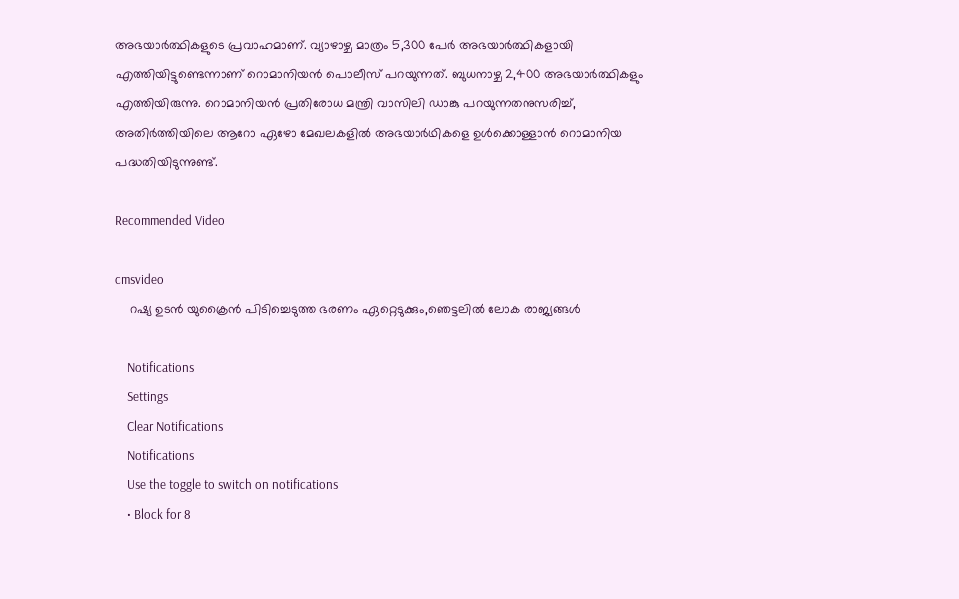അഭയാർത്ഥികളുടെ പ്രവാഹമാണ്. വ്യാഴാഴ്ച മാത്രം 5,300 പേർ അഭയാർത്ഥികളായി എത്തിയിട്ടുണ്ടെന്നാണ് റൊമാനിയൻ പൊലീസ് പറയുന്നത്. ബുധനാഴ്ച 2,400 അഭയാർത്ഥികളും എത്തിയിരുന്നു. റൊമാനിയൻ പ്രതിരോധ മന്ത്രി വാസിലി ഡാങ്കു പറയുന്നതനുസരിച്ച്, അതിർത്തിയിലെ ആറോ ഏഴോ മേഖലകളിൽ അഭയാർഥികളെ ഉൾക്കൊള്ളാൻ റൊമാനിയ പദ്ധതിയിടുന്നുണ്ട്.

Recommended Video

cmsvideo
    റഷ്യ ഉടൻ യുക്രൈൻ പിടിച്ചെടുത്ത ഭരണം ഏറ്റെടുക്കും,ഞെട്ടലിൽ ലോക രാജ്യങ്ങൾ

    Notifications
    Settings
    Clear Notifications
    Notifications
    Use the toggle to switch on notifications
    • Block for 8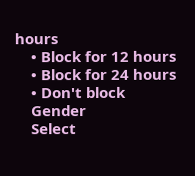hours
    • Block for 12 hours
    • Block for 24 hours
    • Don't block
    Gender
    Select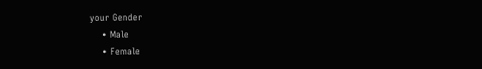your Gender
    • Male
    • Female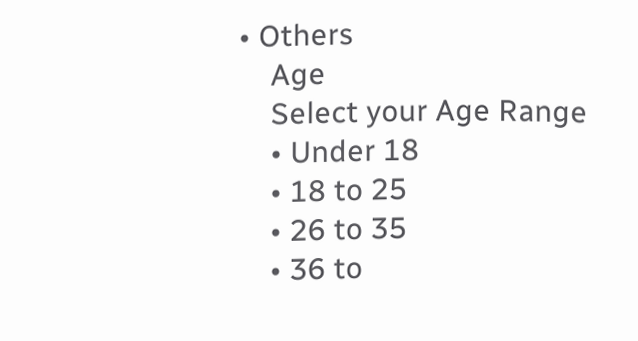• Others
    Age
    Select your Age Range
    • Under 18
    • 18 to 25
    • 26 to 35
    • 36 to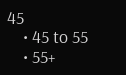45
    • 45 to 55
    • 55+